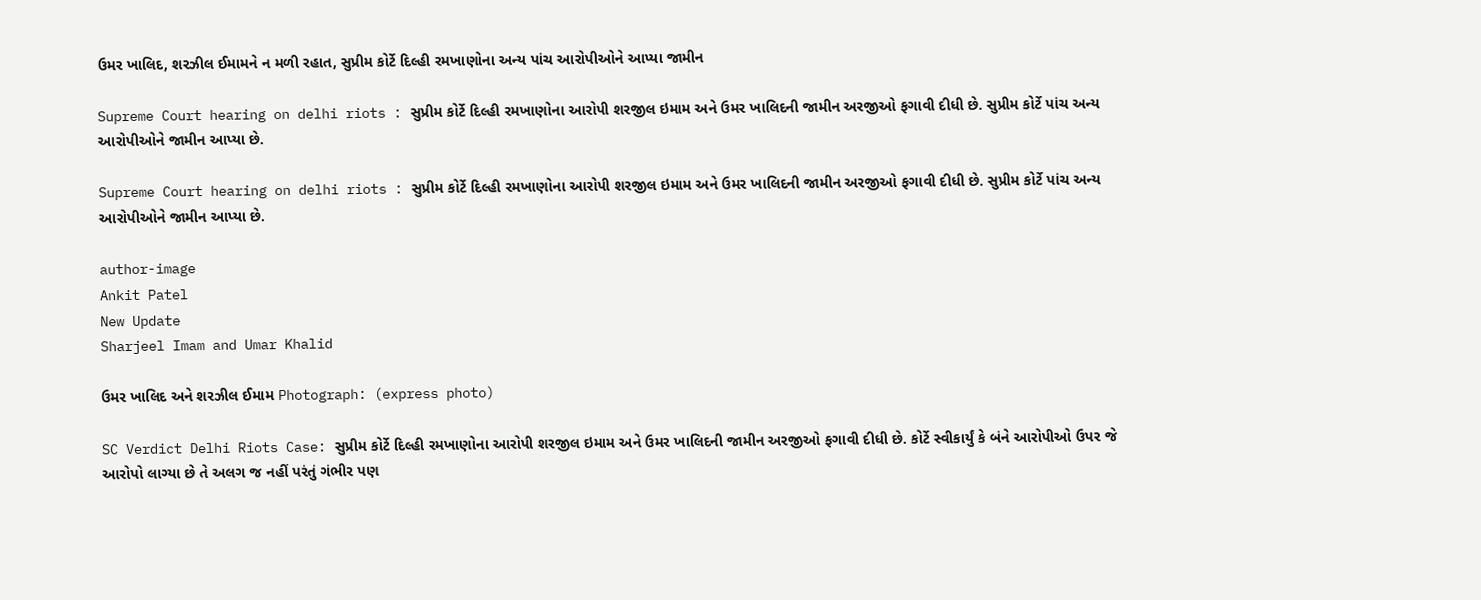ઉમર ખાલિદ, શરઝીલ ઈમામને ન મળી રહાત, સુપ્રીમ કોર્ટે દિલ્હી રમખાણોના અન્ય પાંચ આરોપીઓને આપ્યા જામીન

Supreme Court hearing on delhi riots : સુપ્રીમ કોર્ટે દિલ્હી રમખાણોના આરોપી શરજીલ ઇમામ અને ઉમર ખાલિદની જામીન અરજીઓ ફગાવી દીધી છે. સુપ્રીમ કોર્ટે પાંચ અન્ય આરોપીઓને જામીન આપ્યા છે.

Supreme Court hearing on delhi riots : સુપ્રીમ કોર્ટે દિલ્હી રમખાણોના આરોપી શરજીલ ઇમામ અને ઉમર ખાલિદની જામીન અરજીઓ ફગાવી દીધી છે. સુપ્રીમ કોર્ટે પાંચ અન્ય આરોપીઓને જામીન આપ્યા છે.

author-image
Ankit Patel
New Update
Sharjeel Imam and Umar Khalid

ઉમર ખાલિદ અને શરઝીલ ઈમામ Photograph: (express photo)

SC Verdict Delhi Riots Case: સુપ્રીમ કોર્ટે દિલ્હી રમખાણોના આરોપી શરજીલ ઇમામ અને ઉમર ખાલિદની જામીન અરજીઓ ફગાવી દીધી છે. કોર્ટે સ્વીકાર્યું કે બંને આરોપીઓ ઉપર જે આરોપો લાગ્યા છે તે અલગ જ નહીં પરંતું ગંભીર પણ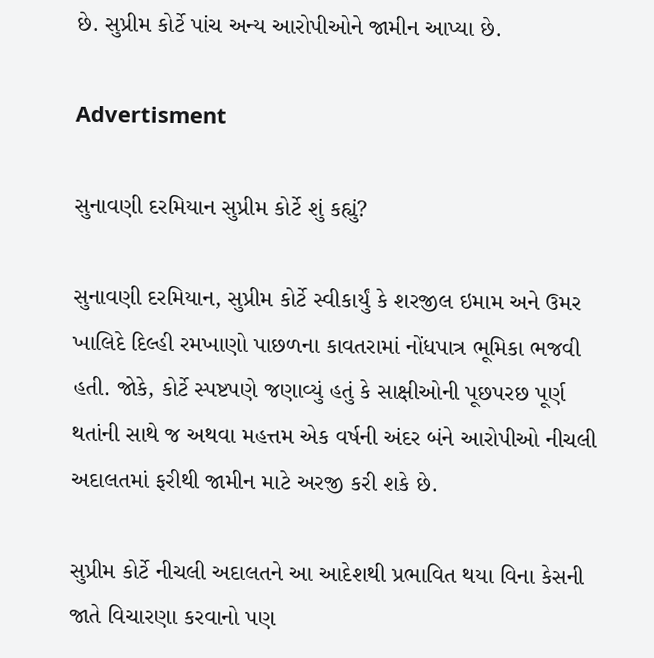છે. સુપ્રીમ કોર્ટે પાંચ અન્ય આરોપીઓને જામીન આપ્યા છે.

Advertisment

સુનાવણી દરમિયાન સુપ્રીમ કોર્ટે શું કહ્યું?

સુનાવણી દરમિયાન, સુપ્રીમ કોર્ટે સ્વીકાર્યું કે શરજીલ ઇમામ અને ઉમર ખાલિદે દિલ્હી રમખાણો પાછળના કાવતરામાં નોંધપાત્ર ભૂમિકા ભજવી હતી. જોકે, કોર્ટે સ્પષ્ટપણે જણાવ્યું હતું કે સાક્ષીઓની પૂછપરછ પૂર્ણ થતાંની સાથે જ અથવા મહત્તમ એક વર્ષની અંદર બંને આરોપીઓ નીચલી અદાલતમાં ફરીથી જામીન માટે અરજી કરી શકે છે.

સુપ્રીમ કોર્ટે નીચલી અદાલતને આ આદેશથી પ્રભાવિત થયા વિના કેસની જાતે વિચારણા કરવાનો પણ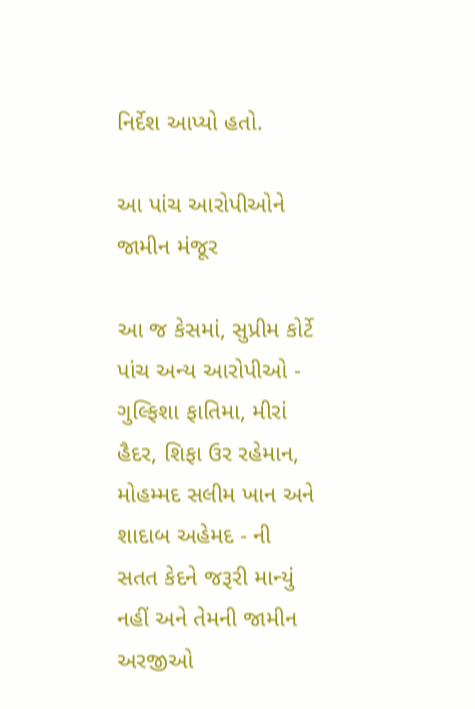નિર્દેશ આપ્યો હતો.

આ પાંચ આરોપીઓને જામીન મંજૂર

આ જ કેસમાં, સુપ્રીમ કોર્ટે પાંચ અન્ય આરોપીઓ - ગુલ્ફિશા ફાતિમા, મીરાં હૈદર, શિફા ઉર રહેમાન, મોહમ્મદ સલીમ ખાન અને શાદાબ અહેમદ - ની સતત કેદને જરૂરી માન્યું નહીં અને તેમની જામીન અરજીઓ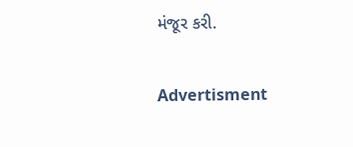મંજૂર કરી.

Advertisment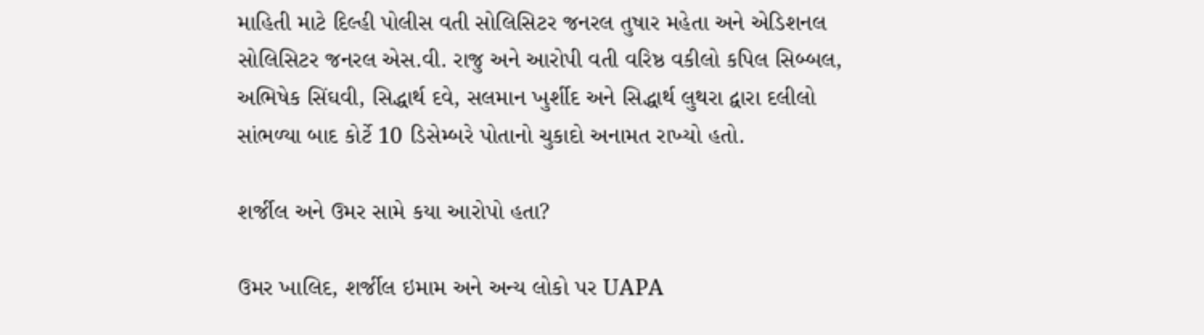માહિતી માટે દિલ્હી પોલીસ વતી સોલિસિટર જનરલ તુષાર મહેતા અને એડિશનલ સોલિસિટર જનરલ એસ.વી. રાજુ અને આરોપી વતી વરિષ્ઠ વકીલો કપિલ સિબ્બલ, અભિષેક સિંઘવી, સિદ્ધાર્થ દવે, સલમાન ખુર્શીદ અને સિદ્ધાર્થ લુથરા દ્વારા દલીલો સાંભળ્યા બાદ કોર્ટે 10 ડિસેમ્બરે પોતાનો ચુકાદો અનામત રાખ્યો હતો.

શર્જીલ અને ઉમર સામે કયા આરોપો હતા?

ઉમર ખાલિદ, શર્જીલ ઇમામ અને અન્ય લોકો પર UAPA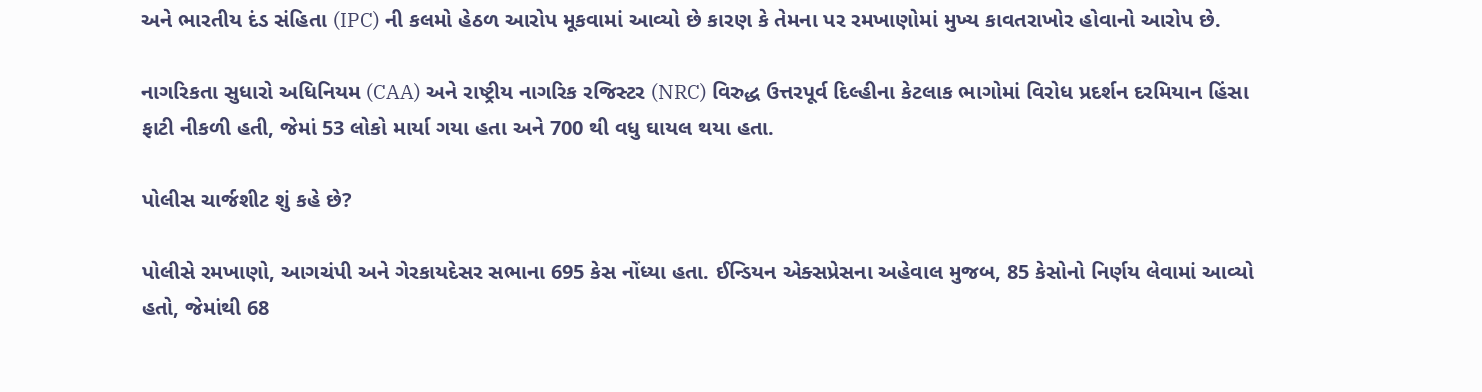અને ભારતીય દંડ સંહિતા (IPC) ની કલમો હેઠળ આરોપ મૂકવામાં આવ્યો છે કારણ કે તેમના પર રમખાણોમાં મુખ્ય કાવતરાખોર હોવાનો આરોપ છે.

નાગરિકતા સુધારો અધિનિયમ (CAA) અને રાષ્ટ્રીય નાગરિક રજિસ્ટર (NRC) વિરુદ્ધ ઉત્તરપૂર્વ દિલ્હીના કેટલાક ભાગોમાં વિરોધ પ્રદર્શન દરમિયાન હિંસા ફાટી નીકળી હતી, જેમાં 53 લોકો માર્યા ગયા હતા અને 700 થી વધુ ઘાયલ થયા હતા.

પોલીસ ચાર્જશીટ શું કહે છે?

પોલીસે રમખાણો, આગચંપી અને ગેરકાયદેસર સભાના 695 કેસ નોંધ્યા હતા. ઈન્ડિયન એક્સપ્રેસના અહેવાલ મુજબ, 85 કેસોનો નિર્ણય લેવામાં આવ્યો હતો, જેમાંથી 68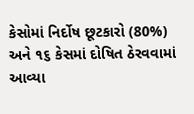કેસોમાં નિર્દોષ છૂટકારો (80%) અને ૧૬ કેસમાં દોષિત ઠેરવવામાં આવ્યા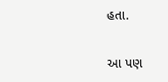હતા.

આ પણ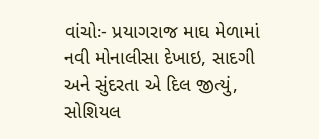વાંચોઃ- પ્રયાગરાજ માઘ મેળામાં નવી મોનાલીસા દેખાઇ, સાદગી અને સુંદરતા એ દિલ જીત્યું, સોશિયલ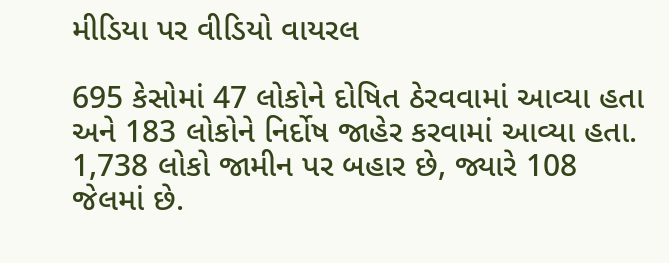મીડિયા પર વીડિયો વાયરલ

695 કેસોમાં 47 લોકોને દોષિત ઠેરવવામાં આવ્યા હતા અને 183 લોકોને નિર્દોષ જાહેર કરવામાં આવ્યા હતા. 1,738 લોકો જામીન પર બહાર છે, જ્યારે 108 જેલમાં છે.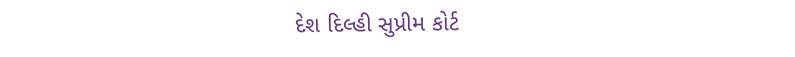દેશ દિલ્હી સુપ્રીમ કોર્ટ